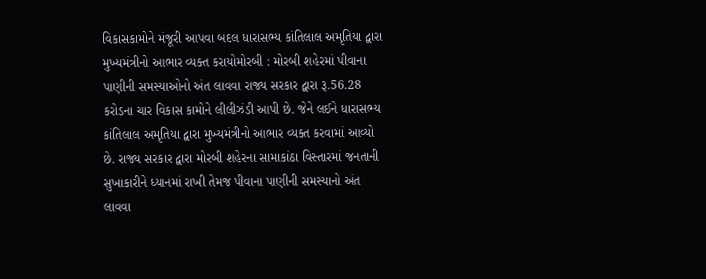વિકાસકામોને મંજૂરી આપવા બદલ ધારાસભ્ય કાંતિલાલ અમૃતિયા દ્વારા મુખ્યમંત્રીનો આભાર વ્યક્ત કરાયોમોરબી : મોરબી શહેરમાં પીવાના પાણીની સમસ્યાઓનો અંત લાવવા રાજ્ય સરકાર દ્વારા રૂ.56.28 કરોડના ચાર વિકાસ કામોને લીલીઝંડી આપી છે. જેને લઈને ધારાસભ્ય કાંતિલાલ અમૃતિયા દ્વારા મુખ્યમંત્રીનો આભાર વ્યક્ત કરવામાં આવ્યો છે. રાજ્ય સરકાર દ્વારા મોરબી શહેરના સામાકાંઠા વિસ્તારમાં જનતાની સુખાકારીને ધ્યાનમાં રાખી તેમજ પીવાના પાણીની સમસ્યાનો અંત લાવવા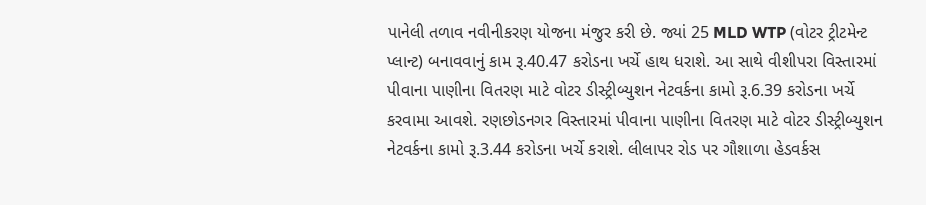પાનેલી તળાવ નવીનીકરણ યોજના મંજુર કરી છે. જ્યાં 25 MLD WTP (વોટર ટ્રીટમેન્ટ પ્લાન્ટ) બનાવવાનું કામ રૂ.40.47 કરોડના ખર્ચે હાથ ધરાશે. આ સાથે વીશીપરા વિસ્તારમાં પીવાના પાણીના વિતરણ માટે વોટર ડીસ્ટ્રીબ્યુશન નેટવર્કના કામો રૂ.6.39 કરોડના ખર્ચે કરવામા આવશે. રણછોડનગર વિસ્તારમાં પીવાના પાણીના વિતરણ માટે વોટર ડીસ્ટ્રીબ્યુશન નેટવર્કના કામો રૂ.3.44 કરોડના ખર્ચે કરાશે. લીલાપર રોડ પર ગૌશાળા હેડવર્કસ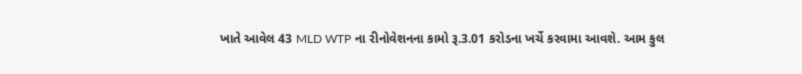ખાતે આવેલ 43 MLD WTP ના રીનોવેશનના કામો રૂ.3.01 કરોડના ખર્ચે કરવામા આવશે. આમ કુલ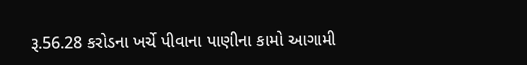રૂ.56.28 કરોડના ખર્ચે પીવાના પાણીના કામો આગામી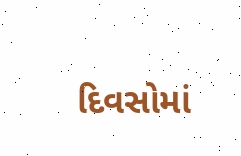દિવસોમાં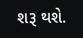શરૂ થશે.